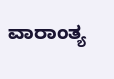ವಾರಾಂತ್ಯ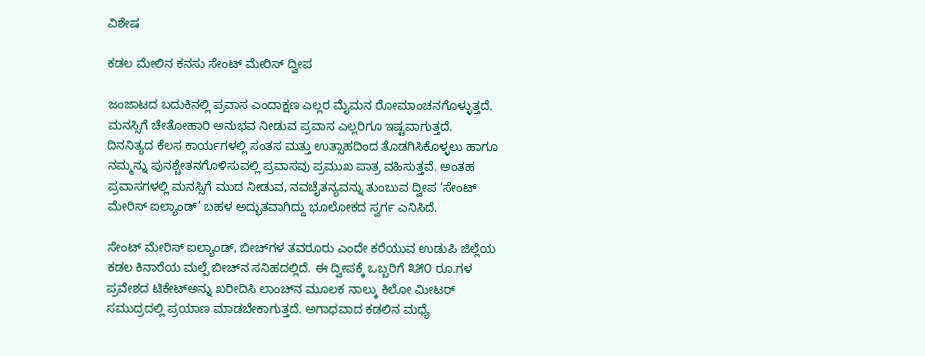ವಿಶೇಷ

ಕಡಲ ಮೇಲಿನ ಕನಸು ಸೇಂಟ್ ಮೇರಿಸ್ ದ್ವೀಪ

ಜಂಜಾಟದ ಬದುಕಿನಲ್ಲಿ ಪ್ರವಾಸ ಎಂದಾಕ್ಷಣ ಎಲ್ಲರ ಮೈಮನ ರೋಮಾಂಚನಗೊಳ್ಳುತ್ತದೆ. ಮನಸ್ಸಿಗೆ ಚೇತೋಹಾರಿ ಅನುಭವ ನೀಡುವ ಪ್ರವಾಸ ಎಲ್ಲರಿಗೂ ಇಷ್ಟವಾಗುತ್ತದೆ. ದಿನನಿತ್ಯದ ಕೆಲಸ ಕಾರ್ಯಗಳಲ್ಲಿ ಸಂತಸ ಮತ್ತು ಉತ್ಸಾಹದಿಂದ ತೊಡಗಿಸಿಕೊಳ್ಳಲು ಹಾಗೂ ನಮ್ಮನ್ನು ಪುನಶ್ಚೇತನಗೊಳಿಸುವಲ್ಲಿ ಪ್ರವಾಸವು ಪ್ರಮುಖ ಪಾತ್ರ ವಹಿಸುತ್ತವೆ. ಅಂತಹ ಪ್ರವಾಸಗಳಲ್ಲಿ ಮನಸ್ಸಿಗೆ ಮುದ ನೀಡುವ, ನವಚೈತನ್ಯವನ್ನು ತುಂಬುವ ದ್ವೀಪ ‘ಸೇಂಟ್ ಮೇರಿಸ್ ಐಲ್ಯಾಂಡ್’ ಬಹಳ ಅದ್ಭುತವಾಗಿದ್ದು ಭೂಲೋಕದ ಸ್ವರ್ಗ ಎನಿಸಿದೆ.

ಸೇಂಟ್ ಮೇರಿಸ್ ಐಲ್ಯಾಂಡ್, ಬೀಚ್‌ಗಳ ತವರೂರು ಎಂದೇ ಕರೆಯುವ ಉಡುಪಿ ಜಿಲ್ಲೆಯ ಕಡಲ ಕಿನಾರೆಯ ಮಲ್ಪೆ ಬೀಚ್‌ನ ಸನಿಹದಲ್ಲಿದೆ. ಈ ದ್ವೀಪಕ್ಕೆ ಒಬ್ಬರಿಗೆ ೩೫೦ ರೂ.ಗಳ ಪ್ರವೇಶದ ಟಿಕೇಟ್‌ಅನ್ನು ಖರೀದಿಸಿ ಲಾಂಚ್‌ನ ಮೂಲಕ ನಾಲ್ಕು ಕಿಲೋ ಮೀಟರ್ ಸಮುದ್ರದಲ್ಲಿ ಪ್ರಯಾಣ ಮಾಡಬೇಕಾಗುತ್ತದೆ. ಅಗಾಧವಾದ ಕಡಲಿನ ಮಧ್ಯೆ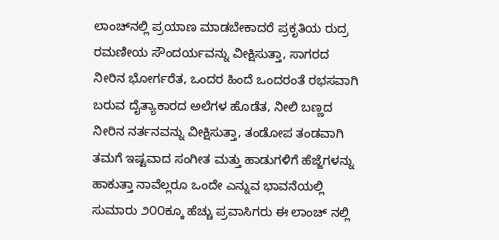ಲಾಂಚ್‌ನಲ್ಲಿ ಪ್ರಯಾಣ ಮಾಡಬೇಕಾದರೆ ಪ್ರಕೃತಿಯ ರುದ್ರ ರಮಣೀಯ ಸೌಂದರ್ಯವನ್ನು ವೀಕ್ಷಿಸುತ್ತಾ, ಸಾಗರದ ನೀರಿನ ಭೋರ್ಗರೆತ, ಒಂದರ ಹಿಂದೆ ಒಂದರಂತೆ ರಭಸವಾಗಿ ಬರುವ ದೈತ್ಯಾಕಾರದ ಅಲೆಗಳ ಹೊಡೆತ, ನೀಲಿ ಬಣ್ಣದ ನೀರಿನ ನರ್ತನವನ್ನು ವೀಕ್ಷಿಸುತ್ತಾ, ತಂಡೋಪ ತಂಡವಾಗಿ ತಮಗೆ ಇಷ್ಟವಾದ ಸಂಗೀತ ಮತ್ತು ಹಾಡುಗಳಿಗೆ ಹೆಜ್ಜೆಗಳನ್ನು ಹಾಕುತ್ತಾ ನಾವೆಲ್ಲರೂ ಒಂದೇ ಎನ್ನುವ ಭಾವನೆಯಲ್ಲಿ ಸುಮಾರು ೨೦೦ಕ್ಕೂ ಹೆಚ್ಚು ಪ್ರವಾಸಿಗರು ಈ ಲಾಂಚ್ ನಲ್ಲಿ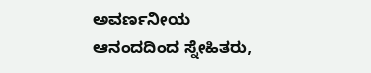ಅವರ್ಣನೀಯ ಆನಂದದಿಂದ ಸ್ನೇಹಿತರು,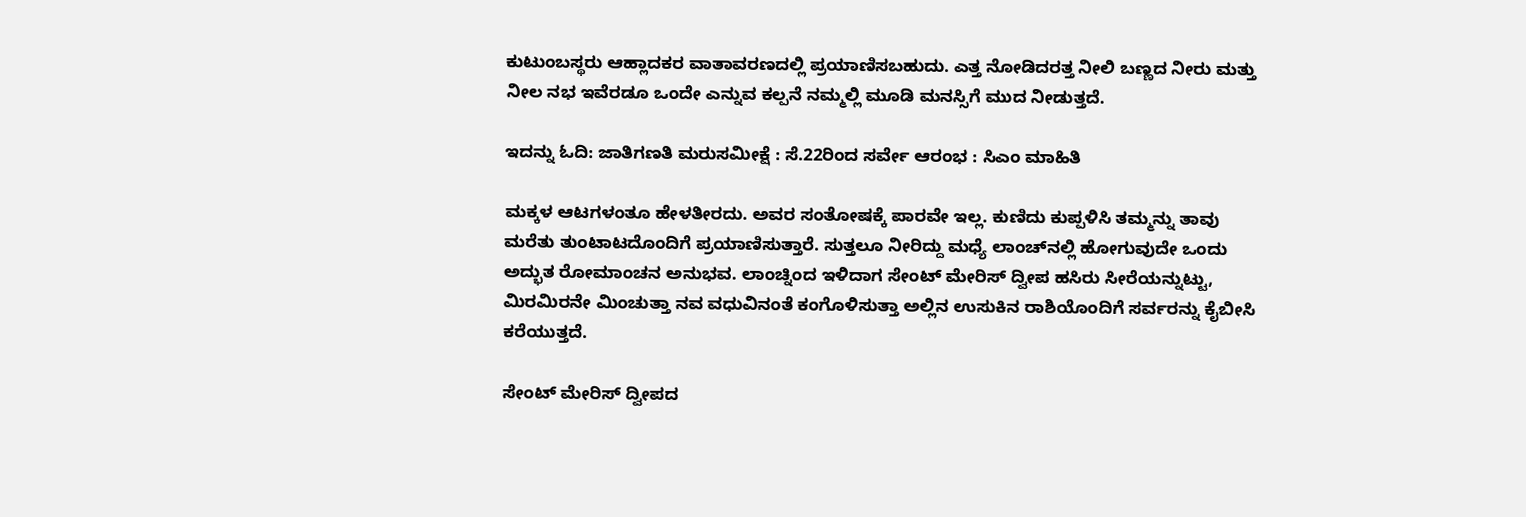ಕುಟುಂಬಸ್ಥರು ಆಹ್ಲಾದಕರ ವಾತಾವರಣದಲ್ಲಿ ಪ್ರಯಾಣಿಸಬಹುದು. ಎತ್ತ ನೋಡಿದರತ್ತ ನೀಲಿ ಬಣ್ಣದ ನೀರು ಮತ್ತು ನೀಲ ನಭ ಇವೆರಡೂ ಒಂದೇ ಎನ್ನುವ ಕಲ್ಪನೆ ನಮ್ಮಲ್ಲಿ ಮೂಡಿ ಮನಸ್ಸಿಗೆ ಮುದ ನೀಡುತ್ತದೆ.

ಇದನ್ನು ಓದಿ: ಜಾತಿಗಣತಿ ಮರುಸಮೀಕ್ಷೆ : ಸೆ.22ರಿಂದ ಸರ್ವೇ ಆರಂಭ : ಸಿಎಂ ಮಾಹಿತಿ

ಮಕ್ಕಳ ಆಟಗಳಂತೂ ಹೇಳತೀರದು. ಅವರ ಸಂತೋಷಕ್ಕೆ ಪಾರವೇ ಇಲ್ಲ. ಕುಣಿದು ಕುಪ್ಪಳಿಸಿ ತಮ್ಮನ್ನು ತಾವು ಮರೆತು ತುಂಟಾಟದೊಂದಿಗೆ ಪ್ರಯಾಣಿಸುತ್ತಾರೆ. ಸುತ್ತಲೂ ನೀರಿದ್ದು ಮಧ್ಯೆ ಲಾಂಚ್‌ನಲ್ಲಿ ಹೋಗುವುದೇ ಒಂದು ಅದ್ಭುತ ರೋಮಾಂಚನ ಅನುಭವ. ಲಾಂಚ್ನಿಂದ ಇಳಿದಾಗ ಸೇಂಟ್ ಮೇರಿಸ್ ದ್ವೀಪ ಹಸಿರು ಸೀರೆಯನ್ನುಟ್ಟು, ಮಿರಮಿರನೇ ಮಿಂಚುತ್ತಾ ನವ ವಧುವಿನಂತೆ ಕಂಗೊಳಿಸುತ್ತಾ ಅಲ್ಲಿನ ಉಸುಕಿನ ರಾಶಿಯೊಂದಿಗೆ ಸರ್ವರನ್ನು ಕೈಬೀಸಿ ಕರೆಯುತ್ತದೆ.

ಸೇಂಟ್ ಮೇರಿಸ್ ದ್ವೀಪದ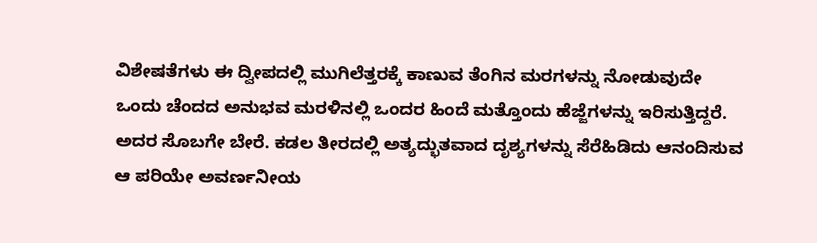ವಿಶೇಷತೆಗಳು ಈ ದ್ವೀಪದಲ್ಲಿ ಮುಗಿಲೆತ್ತರಕ್ಕೆ ಕಾಣುವ ತೆಂಗಿನ ಮರಗಳನ್ನು ನೋಡುವುದೇ ಒಂದು ಚೆಂದದ ಅನುಭವ ಮರಳಿನಲ್ಲಿ ಒಂದರ ಹಿಂದೆ ಮತ್ತೊಂದು ಹೆಜ್ಜೆಗಳನ್ನು ಇರಿಸುತ್ತಿದ್ದರೆ. ಅದರ ಸೊಬಗೇ ಬೇರೆ. ಕಡಲ ತೀರದಲ್ಲಿ ಅತ್ಯದ್ಭುತವಾದ ದೃಶ್ಯಗಳನ್ನು ಸೆರೆಹಿಡಿದು ಆನಂದಿಸುವ ಆ ಪರಿಯೇ ಅವರ್ಣನೀಯ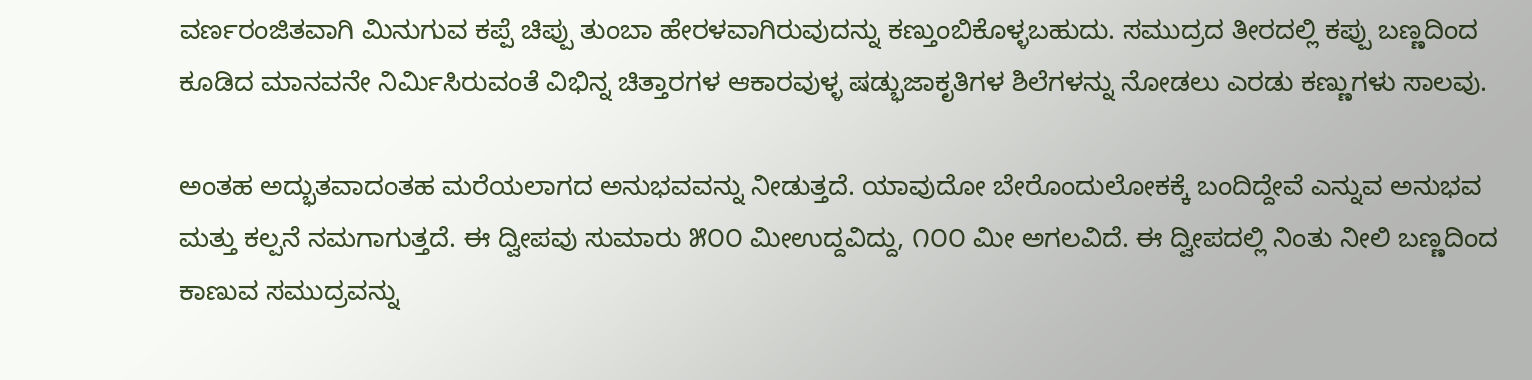ವರ್ಣರಂಜಿತವಾಗಿ ಮಿನುಗುವ ಕಪ್ಪೆ ಚಿಪ್ಪು ತುಂಬಾ ಹೇರಳವಾಗಿರುವುದನ್ನು ಕಣ್ತುಂಬಿಕೊಳ್ಳಬಹುದು. ಸಮುದ್ರದ ತೀರದಲ್ಲಿ ಕಪ್ಪು ಬಣ್ಣದಿಂದ ಕೂಡಿದ ಮಾನವನೇ ನಿರ್ಮಿಸಿರುವಂತೆ ವಿಭಿನ್ನ ಚಿತ್ತಾರಗಳ ಆಕಾರವುಳ್ಳ ಷಡ್ಭುಜಾಕೃತಿಗಳ ಶಿಲೆಗಳನ್ನು ನೋಡಲು ಎರಡು ಕಣ್ಣುಗಳು ಸಾಲವು.

ಅಂತಹ ಅದ್ಭುತವಾದಂತಹ ಮರೆಯಲಾಗದ ಅನುಭವವನ್ನು ನೀಡುತ್ತದೆ. ಯಾವುದೋ ಬೇರೊಂದುಲೋಕಕ್ಕೆ ಬಂದಿದ್ದೇವೆ ಎನ್ನುವ ಅನುಭವ ಮತ್ತು ಕಲ್ಪನೆ ನಮಗಾಗುತ್ತದೆ. ಈ ದ್ವೀಪವು ಸುಮಾರು ೫೦೦ ಮೀಉದ್ದವಿದ್ದು, ೧೦೦ ಮೀ ಅಗಲವಿದೆ. ಈ ದ್ವೀಪದಲ್ಲಿ ನಿಂತು ನೀಲಿ ಬಣ್ಣದಿಂದ ಕಾಣುವ ಸಮುದ್ರವನ್ನು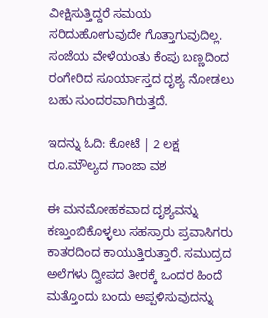ವೀಕ್ಷಿಸುತ್ತಿದ್ದರೆ ಸಮಯ ಸರಿದುಹೋಗುವುದೇ ಗೊತ್ತಾಗುವುದಿಲ್ಲ. ಸಂಜೆಯ ವೇಳೆಯಂತು ಕೆಂಪು ಬಣ್ಣದಿಂದ ರಂಗೇರಿದ ಸೂರ್ಯಾಸ್ತದ ದೃಶ್ಯ ನೋಡಲು ಬಹು ಸುಂದರವಾಗಿರುತ್ತದೆ.

ಇದನ್ನು ಓದಿ: ಕೋಟೆ | 2 ಲಕ್ಷ ರೂ.ಮೌಲ್ಯದ ಗಾಂಜಾ ವಶ

ಈ ಮನಮೋಹಕವಾದ ದೃಶ್ಯವನ್ನು ಕಣ್ತುಂಬಿಕೊಳ್ಳಲು ಸಹಸ್ರಾರು ಪ್ರವಾಸಿಗರು ಕಾತರದಿಂದ ಕಾಯುತ್ತಿರುತ್ತಾರೆ. ಸಮುದ್ರದ ಅಲೆಗಳು ದ್ವೀಪದ ತೀರಕ್ಕೆ ಒಂದರ ಹಿಂದೆ ಮತ್ತೊಂದು ಬಂದು ಅಪ್ಪಳಿಸುವುದನ್ನು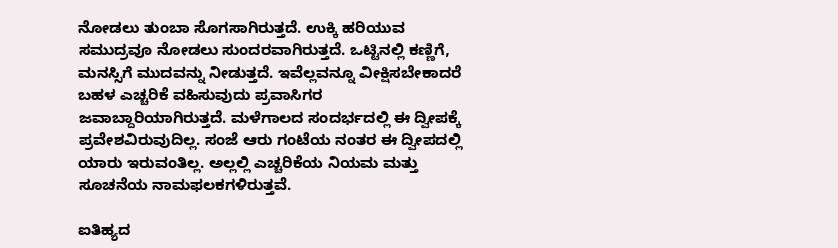ನೋಡಲು ತುಂಬಾ ಸೊಗಸಾಗಿರುತ್ತದೆ. ಉಕ್ಕಿ ಹರಿಯುವ ಸಮುದ್ರವೂ ನೋಡಲು ಸುಂದರವಾಗಿರುತ್ತದೆ. ಒಟ್ಟಿನಲ್ಲಿ ಕಣ್ಣಿಗೆ, ಮನಸ್ಸಿಗೆ ಮುದವನ್ನು ನೀಡುತ್ತದೆ. ಇವೆಲ್ಲವನ್ನೂ ವೀಕ್ಷಿಸಬೇಕಾದರೆ ಬಹಳ ಎಚ್ಚರಿಕೆ ವಹಿಸುವುದು ಪ್ರವಾಸಿಗರ ಜವಾಬ್ದಾರಿಯಾಗಿರುತ್ತದೆ. ಮಳೆಗಾಲದ ಸಂದರ್ಭದಲ್ಲಿ ಈ ದ್ವೀಪಕ್ಕೆ ಪ್ರವೇಶವಿರುವುದಿಲ್ಲ. ಸಂಜೆ ಆರು ಗಂಟೆಯ ನಂತರ ಈ ದ್ವೀಪದಲ್ಲಿ ಯಾರು ಇರುವಂತಿಲ್ಲ. ಅಲ್ಲಲ್ಲಿ ಎಚ್ಚರಿಕೆಯ ನಿಯಮ ಮತ್ತು ಸೂಚನೆಯ ನಾಮಫಲಕಗಳಿರುತ್ತವೆ.

ಐತಿಹ್ಯದ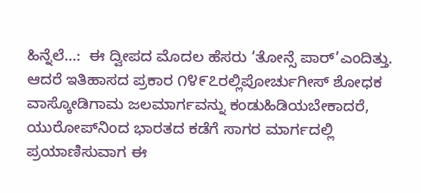ಹಿನ್ನೆಲೆ…:  ಈ ದ್ವೀಪದ ಮೊದಲ ಹೆಸರು ‘ತೋನ್ಸೆ ಪಾರ್’ಎಂದಿತ್ತು. ಆದರೆ ಇತಿಹಾಸದ ಪ್ರಕಾರ ೧೪೯೭ರಲ್ಲಿಪೋರ್ಚುಗೀಸ್ ಶೋಧಕ ವಾಸ್ಕೋಡಿಗಾಮ ಜಲಮಾರ್ಗವನ್ನು ಕಂಡುಹಿಡಿಯಬೇಕಾದರೆ, ಯುರೋಪ್‌ನಿಂದ ಭಾರತದ ಕಡೆಗೆ ಸಾಗರ ಮಾರ್ಗದಲ್ಲಿ ಪ್ರಯಾಣಿಸುವಾಗ ಈ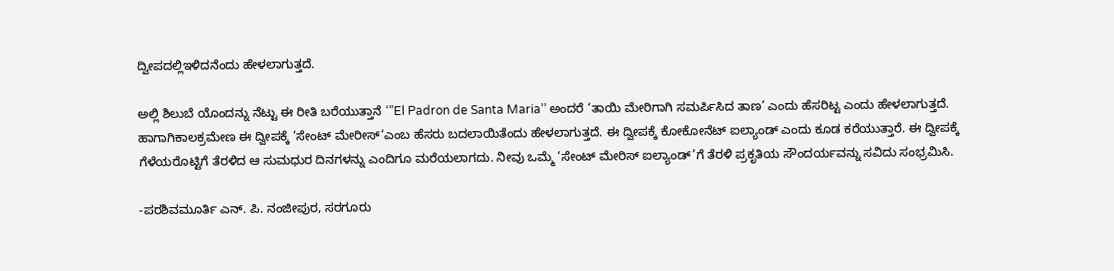ದ್ವೀಪದಲ್ಲಿಇಳಿದನೆಂದು ಹೇಳಲಾಗುತ್ತದೆ.

ಅಲ್ಲಿ ಶಿಲುಬೆ ಯೊಂದನ್ನು ನೆಟ್ಟು ಈ ರೀತಿ ಬರೆಯುತ್ತಾನೆ ‘”El Padron de Santa Maria’’ ಅಂದರೆ ‘ತಾಯಿ ಮೇರಿಗಾಗಿ ಸಮರ್ಪಿಸಿದ ತಾಣ’ ಎಂದು ಹೆಸರಿಟ್ಟ ಎಂದು ಹೇಳಲಾಗುತ್ತದೆ. ಹಾಗಾಗಿಕಾಲಕ್ರಮೇಣ ಈ ದ್ವೀಪಕ್ಕೆ ‘ಸೇಂಟ್ ಮೇರೀಸ್‘ಎಂಬ ಹೆಸರು ಬದಲಾಯಿತೆಂದು ಹೇಳಲಾಗುತ್ತದೆ. ಈ ದ್ವೀಪಕ್ಕೆ ಕೋಕೋನೆಟ್ ಐಲ್ಯಾಂಡ್ ಎಂದು ಕೂಡ ಕರೆಯುತ್ತಾರೆ. ಈ ದ್ವೀಪಕ್ಕೆ ಗೆಳೆಯರೊಟ್ಟಿಗೆ ತೆರಳಿದ ಆ ಸುಮಧುರ ದಿನಗಳನ್ನು ಎಂದಿಗೂ ಮರೆಯಲಾಗದು. ನೀವು ಒಮ್ಮೆ ‘ಸೇಂಟ್ ಮೇರಿಸ್ ಐಲ್ಯಾಂಡ್’ಗೆ ತೆರಳಿ ಪ್ರಕೃತಿಯ ಸೌಂದರ್ಯವನ್ನು ಸವಿದು ಸಂಭ್ರಮಿಸಿ.

-ಪರಶಿವಮೂರ್ತಿ ಎನ್. ಪಿ. ನಂಜೀಪುರ, ಸರಗೂರು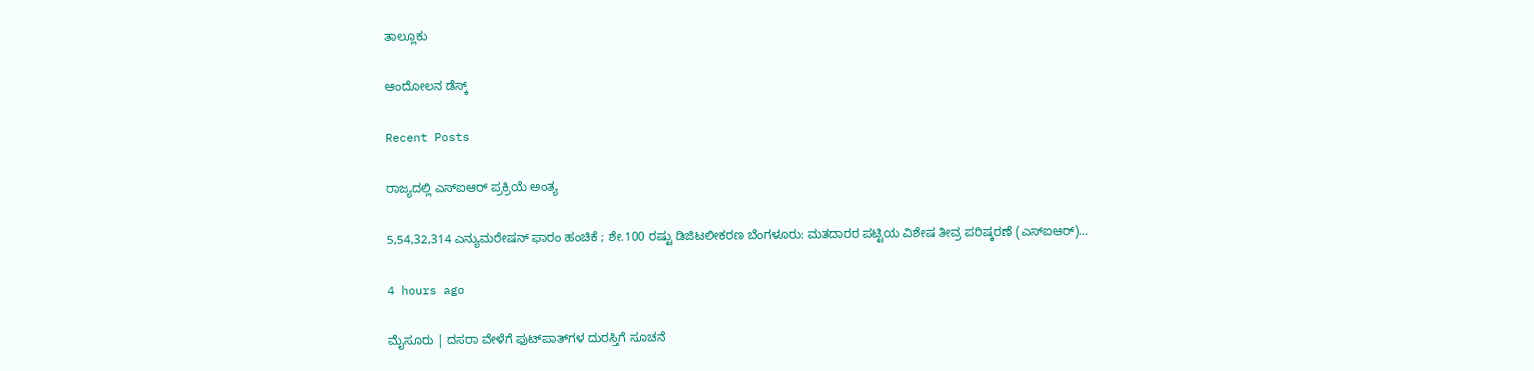ತಾಲ್ಲೂಕು

ಆಂದೋಲನ ಡೆಸ್ಕ್

Recent Posts

ರಾಜ್ಯದಲ್ಲಿ ಎಸ್‌ಐಆರ್‌ ಪ್ರಕ್ರಿಯೆ ಅಂತ್ಯ

5,54,32,314 ಎನ್ಯುಮರೇಷನ್ ಫಾರಂ ಹಂಚಿಕೆ ; ಶೇ.100 ರಷ್ಟು ಡಿಜಿಟಲೀಕರಣ ಬೆಂಗಳೂರು: ಮತದಾರರ ಪಟ್ಟಿಯ ವಿಶೇಷ ತೀವ್ರ ಪರಿಷ್ಕರಣೆ (ಎಸ್‌ಐಆರ್)…

4 hours ago

ಮೈಸೂರು | ದಸರಾ ವೇಳೆಗೆ ಫುಟ್‌ಪಾತ್‌ಗಳ ದುರಸ್ತಿಗೆ ಸೂಚನೆ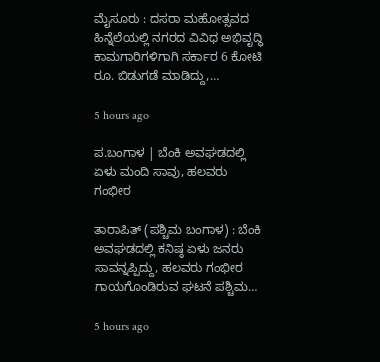ಮೈಸೂರು‌ : ದಸರಾ ಮಹೋತ್ಸವದ ಹಿನ್ನೆಲೆಯಲ್ಲಿ ನಗರದ ವಿವಿಧ ಅಭಿವೃದ್ಧಿ ಕಾಮಗಾರಿಗಳಿಗಾಗಿ ಸರ್ಕಾರ 6 ಕೋಟಿ ರೂ. ಬಿಡುಗಡೆ ಮಾಡಿದ್ದು,…

5 hours ago

ಪ.ಬಂಗಾಳ | ಬೆಂಕಿ ಅವಘಡದಲ್ಲಿ ಏಳು ಮಂದಿ ಸಾವು, ಹಲವರು ಗಂಭೀರ

ತಾರಾಪಿತ್ (ಪಶ್ಚಿಮ ಬಂಗಾಳ) : ಬೆಂಕಿ ಅವಘಡದಲ್ಲಿ ಕನಿಷ್ಠ ಏಳು ಜನರು ಸಾವನ್ನಪ್ಪಿದ್ದು, ಹಲವರು ಗಂಭೀರ ಗಾಯಗೊಂಡಿರುವ ಘಟನೆ ಪಶ್ಚಿಮ…

5 hours ago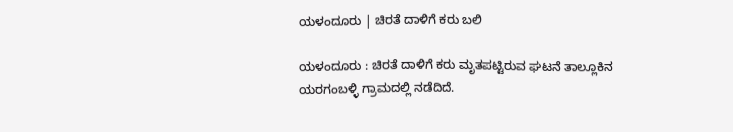ಯಳಂದೂರು | ಚಿರತೆ ದಾಳಿಗೆ ಕರು ಬಲಿ

ಯಳಂದೂರು : ಚಿರತೆ ದಾಳಿಗೆ ಕರು ಮೃತಪಟ್ಟಿರುವ ಘಟನೆ ತಾಲ್ಲೂಕಿನ ಯರಗಂಬಳ್ಳಿ ಗ್ರಾಮದಲ್ಲಿ ನಡೆದಿದೆ.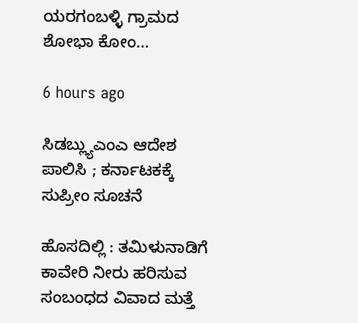ಯರಗಂಬಳ್ಳಿ ಗ್ರಾಮದ ಶೋಭಾ ಕೋಂ…

6 hours ago

ಸಿಡಬ್ಲ್ಯುಎಂಎ ಆದೇಶ ಪಾಲಿಸಿ ; ಕರ್ನಾಟಕಕ್ಕೆ ಸುಪ್ರೀಂ ಸೂಚನೆ

ಹೊಸದಿಲ್ಲಿ : ತಮಿಳುನಾಡಿಗೆ ಕಾವೇರಿ ನೀರು ಹರಿಸುವ ಸಂಬಂಧದ ವಿವಾದ ಮತ್ತೆ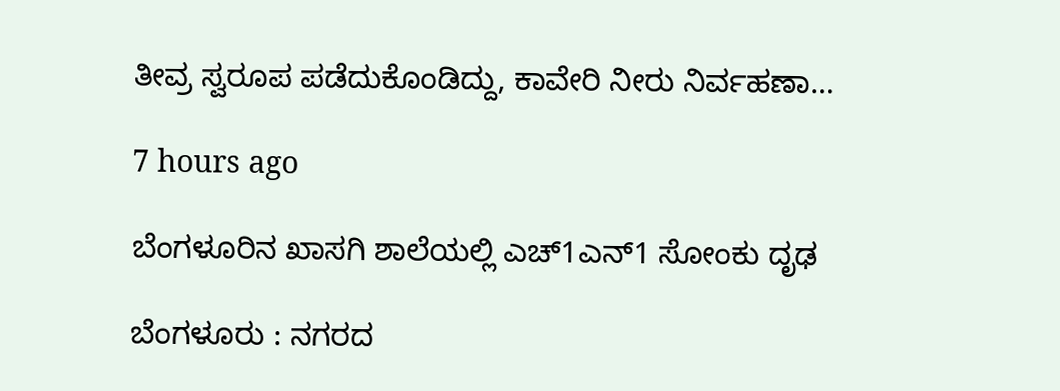ತೀವ್ರ ಸ್ವರೂಪ ಪಡೆದುಕೊಂಡಿದ್ದು, ಕಾವೇರಿ ನೀರು ನಿರ್ವಹಣಾ…

7 hours ago

ಬೆಂಗಳೂರಿನ ಖಾಸಗಿ ಶಾಲೆಯಲ್ಲಿ ಎಚ್1ಎನ್1 ಸೋಂಕು ದೃಢ

ಬೆಂಗಳೂರು : ನಗರದ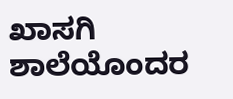ಖಾಸಗಿ ಶಾಲೆಯೊಂದರ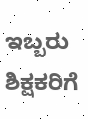ಇಬ್ಬರು ಶಿಕ್ಷಕರಿಗೆ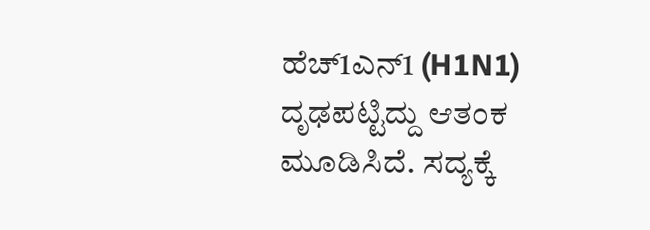ಹೆಚ್1ಎನ್1 (H1N1) ದೃಢಪಟ್ಟಿದ್ದು ಆತಂಕ ಮೂಡಿಸಿದೆ. ಸದ್ಯಕ್ಕೆ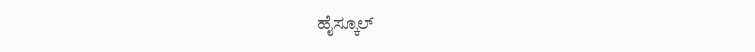ಹೈಸ್ಕೂಲ್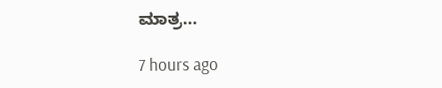ಮಾತ್ರ…

7 hours ago